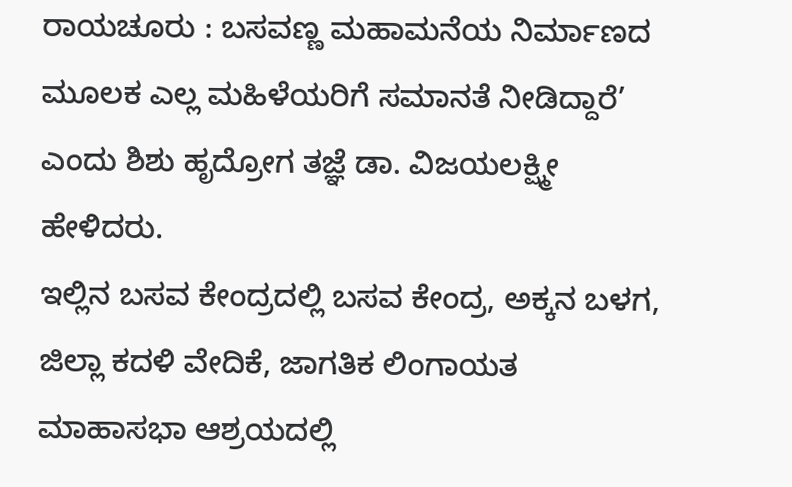ರಾಯಚೂರು : ಬಸವಣ್ಣ ಮಹಾಮನೆಯ ನಿರ್ಮಾಣದ ಮೂಲಕ ಎಲ್ಲ ಮಹಿಳೆಯರಿಗೆ ಸಮಾನತೆ ನೀಡಿದ್ದಾರೆ’ ಎಂದು ಶಿಶು ಹೃದ್ರೋಗ ತಜ್ಞೆ ಡಾ. ವಿಜಯಲಕ್ಷ್ಮೀ ಹೇಳಿದರು.
ಇಲ್ಲಿನ ಬಸವ ಕೇಂದ್ರದಲ್ಲಿ ಬಸವ ಕೇಂದ್ರ, ಅಕ್ಕನ ಬಳಗ, ಜಿಲ್ಲಾ ಕದಳಿ ವೇದಿಕೆ, ಜಾಗತಿಕ ಲಿಂಗಾಯತ ಮಾಹಾಸಭಾ ಆಶ್ರಯದಲ್ಲಿ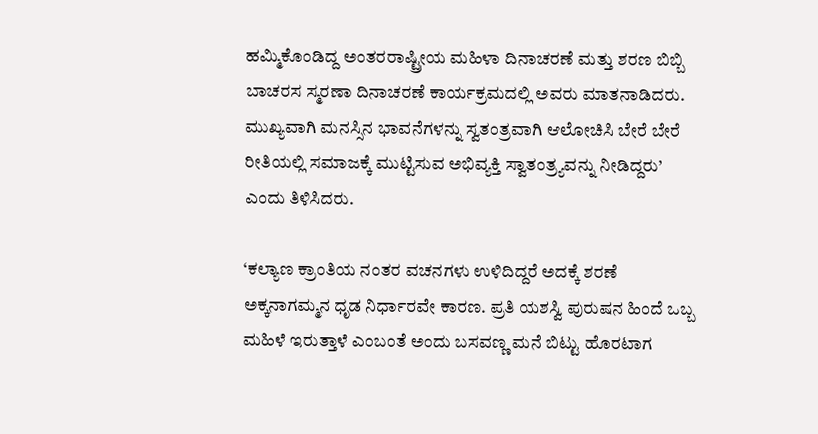ಹಮ್ಮಿಕೊಂಡಿದ್ದ ಅಂತರರಾಷ್ಟ್ರೀಯ ಮಹಿಳಾ ದಿನಾಚರಣೆ ಮತ್ತು ಶರಣ ಬಿಬ್ಬಿ ಬಾಚರಸ ಸ್ಮರಣಾ ದಿನಾಚರಣೆ ಕಾರ್ಯಕ್ರಮದಲ್ಲಿ ಅವರು ಮಾತನಾಡಿದರು.
ಮುಖ್ಯವಾಗಿ ಮನಸ್ಸಿನ ಭಾವನೆಗಳನ್ನು ಸ್ವತಂತ್ರವಾಗಿ ಆಲೋಚಿಸಿ ಬೇರೆ ಬೇರೆ ರೀತಿಯಲ್ಲಿ ಸಮಾಜಕ್ಕೆ ಮುಟ್ಟಿಸುವ ಅಭಿವ್ಯಕ್ತಿ ಸ್ವಾತಂತ್ರ್ಯವನ್ನು ನೀಡಿದ್ದರು’ ಎಂದು ತಿಳಿಸಿದರು.

‘ಕಲ್ಯಾಣ ಕ್ರಾಂತಿಯ ನಂತರ ವಚನಗಳು ಉಳಿದಿದ್ದರೆ ಅದಕ್ಕೆ ಶರಣೆ ಅಕ್ಕನಾಗಮ್ಮನ ಧೃಡ ನಿರ್ಧಾರವೇ ಕಾರಣ. ಪ್ರತಿ ಯಶಸ್ವಿ ಪುರುಷನ ಹಿಂದೆ ಒಬ್ಬ ಮಹಿಳೆ ಇರುತ್ತಾಳೆ ಎಂಬಂತೆ ಅಂದು ಬಸವಣ್ಣ ಮನೆ ಬಿಟ್ಟು ಹೊರಟಾಗ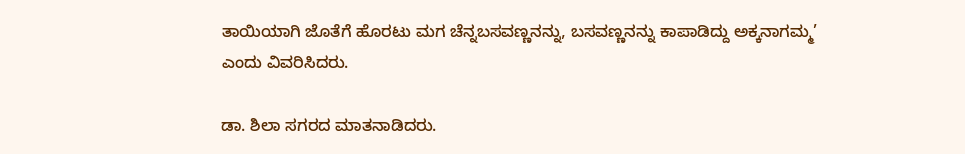ತಾಯಿಯಾಗಿ ಜೊತೆಗೆ ಹೊರಟು ಮಗ ಚೆನ್ನಬಸವಣ್ಣನನ್ನು, ಬಸವಣ್ಣನನ್ನು ಕಾಪಾಡಿದ್ದು ಅಕ್ಕನಾಗಮ್ಮ’ ಎಂದು ವಿವರಿಸಿದರು.

ಡಾ. ಶಿಲಾ ಸಗರದ ಮಾತನಾಡಿದರು.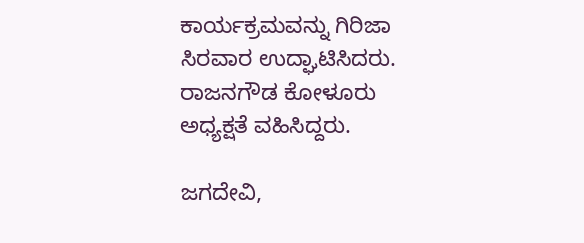ಕಾರ್ಯಕ್ರಮವನ್ನು ಗಿರಿಜಾ ಸಿರವಾರ ಉದ್ಘಾಟಿಸಿದರು. ರಾಜನಗೌಡ ಕೋಳೂರು ಅಧ್ಯಕ್ಷತೆ ವಹಿಸಿದ್ದರು.

ಜಗದೇವಿ,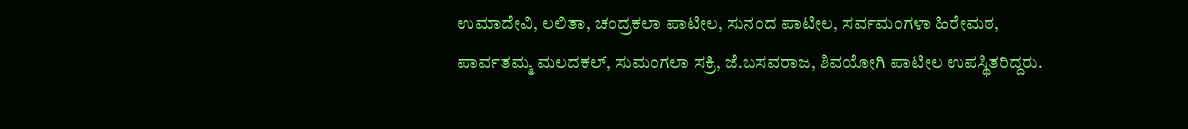ಉಮಾದೇವಿ, ಲಲಿತಾ, ಚಂದ್ರಕಲಾ ಪಾಟೀಲ, ಸುನಂದ ಪಾಟೀಲ, ಸರ್ವಮಂಗಳಾ ಹಿರೇಮಠ, ಪಾರ್ವತಮ್ಮ ಮಲದಕಲ್, ಸುಮಂಗಲಾ ಸಕ್ರಿ, ಜೆ.ಬಸವರಾಜ, ಶಿವಯೋಗಿ ಪಾಟೀಲ ಉಪಸ್ಥಿತರಿದ್ದರು.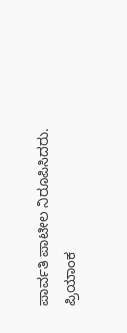ಪಾರ್ವತಿ ಪಾಟೀಲ ನಿರೂಪಿಸಿದರು. ಪ್ರಿಯಾಂಕ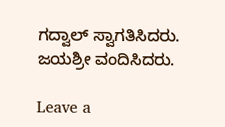ಗದ್ವಾಲ್ ಸ್ವಾಗತಿಸಿದರು. ಜಯಶ್ರೀ ವಂದಿಸಿದರು.

Leave a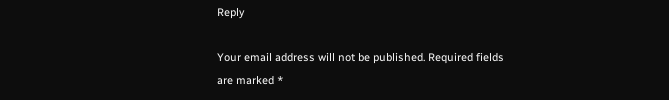Reply

Your email address will not be published. Required fields are marked *